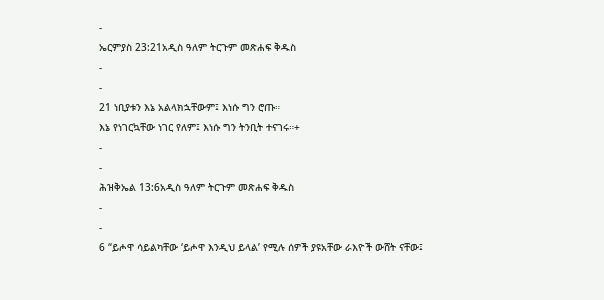-
ኤርምያስ 23:21አዲስ ዓለም ትርጉም መጽሐፍ ቅዱስ
-
-
21 ነቢያቱን እኔ አልላክኋቸውም፤ እነሱ ግን ሮጡ።
እኔ የነገርኳቸው ነገር የለም፤ እነሱ ግን ትንቢት ተናገሩ።+
-
-
ሕዝቅኤል 13:6አዲስ ዓለም ትርጉም መጽሐፍ ቅዱስ
-
-
6 “ይሖዋ ሳይልካቸው ‘ይሖዋ እንዲህ ይላል’ የሚሉ ሰዎች ያዩአቸው ራእዮች ውሸት ናቸው፤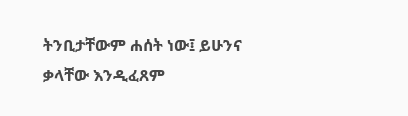ትንቢታቸውም ሐሰት ነው፤ ይሁንና ቃላቸው እንዲፈጸም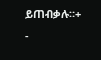ይጠብቃሉ።+
-